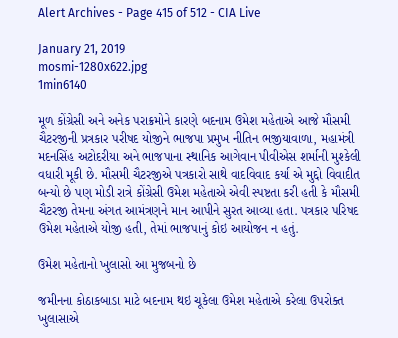Alert Archives - Page 415 of 512 - CIA Live

January 21, 2019
mosmi-1280x622.jpg
1min6140

મૂળ કોંગ્રેસી અને અનેક પરાક્રમોને કારણે બદનામ ઉમેશ મહેતાએ આજે મૌસમી ચૈટરજીની પ્રત્રકાર પરીષદ યોજીને ભાજપા પ્રમુખ નીતિન ભજીયાવાળા, મહામંત્રી મદનસિંહ અટોદરીયા અને ભાજપાના સ્થાનિક આગેવાન પીવીએસ શર્માની મુશ્કેલી વધારી મૂકી છે. મૌસમી ચૈટરજીએ પત્રકારો સાથે વાદવિવાદ કર્યા એ મુદ્દો વિવાદીત બન્યો છે પણ મોડી રાત્રે કોંગ્રેસી ઉમેશ મહેતાએ એવી સ્પષ્ટતા કરી હતી કે મૌસમી ચૈટરજી તેમના અંગત આમંત્રણને માન આપીને સુરત આવ્યા હતા. પત્રકાર પરિષદ ઉમેશ મહેતાએ યોજી હતી, તેમાં ભાજપાનું કોઇ આયોજન ન હતું.

ઉમેશ મહેતાનો ખુલાસો આ મુજબનો છે

જમીનના કોઠાકબાડા માટે બદનામ થઇ ચૂકેલા ઉમેશ મહેતાએ કરેલા ઉપરોક્ત ખુલાસાએ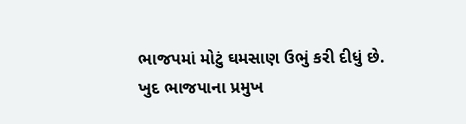ભાજપમાં મોટું ઘમસાણ ઉભું કરી દીધું છે. ખુદ ભાજપાના પ્રમુખ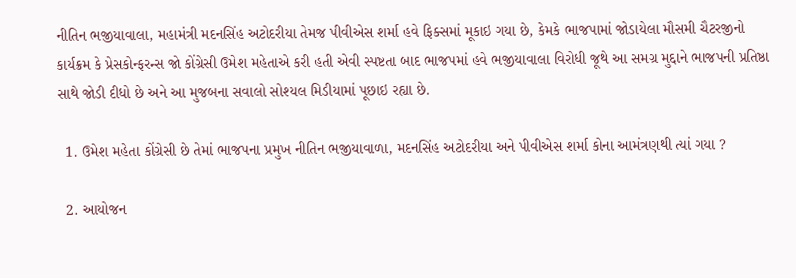નીતિન ભજીયાવાલા, મહામંત્રી મદનસિંહ અટોદરીયા તેમજ પીવીએસ શર્મા હવે ફિક્સમાં મૂકાઇ ગયા છે, કેમકે ભાજપામાં જોડાયેલા મૌસમી ચૈટરજીનો કાર્યક્રમ કે પ્રેસકોન્ફરન્સ જો કોંગ્રેસી ઉમેશ મહેતાએ કરી હતી એવી સ્પષ્ટતા બાદ ભાજપમાં હવે ભજીયાવાલા વિરોધી જૂથે આ સમગ્ર મુદ્દાને ભાજપની પ્રતિષ્ઠા સાથે જોડી દીધો છે અને આ મુજબના સવાલો સોશ્યલ મિડીયામાં પૂછાઇ રહ્યા છે.

  1. ઉમેશ મહેતા કોંગ્રેસી છે તેમાં ભાજપના પ્રમુખ નીતિન ભજીયાવાળા, મદનસિંહ અટોદરીયા અને પીવીએસ શર્મા કોના આમંત્રણથી ત્યાં ગયા ?

  2. આયોજન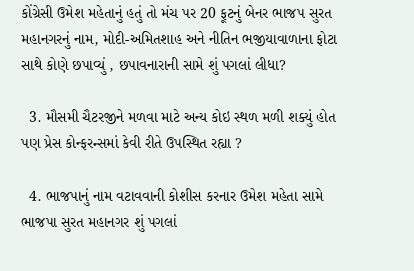કોંગ્રેસી ઉમેશ મહેતાનું હતું તો મંચ પર 20 ફૂટનું બેનર ભાજપ સુરત મહાનગરનું નામ, મોદી-અમિતશાહ અને નીતિન ભજીયાવાળાના ફોટા સાથે કોણે છપાવ્યું , છપાવનારાની સામે શું પગલાં લીધા?

  3. મૌસમી ચૈટરજીને મળવા માટે અન્ય કોઇ સ્થળ મળી શક્યું હોત પણ પ્રેસ કોન્ફરન્સમાં કેવી રીતે ઉપસ્થિત રહ્યા ?

  4. ભાજપાનું નામ વટાવવાની કોશીસ કરનાર ઉમેશ મહેતા સામે ભાજપા સુરત મહાનગર શું પગલાં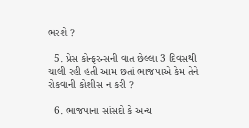ભરશે ?

  5. પ્રેસ કોન્ફરન્સની વાત છેલ્લા 3 દિવસથી ચાલી રહી હતી આમ છતાં ભાજપાએ કેમ તેને રોકવાની કોશીસ ન કરી ?

  6. ભાજપાના સાંસદો કે અન્ય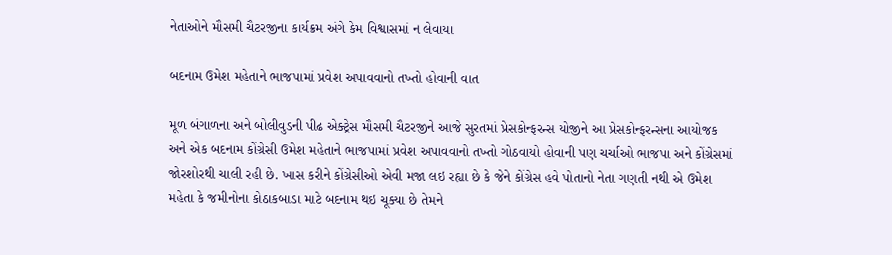નેતાઓને મૌસમી ચૈટરજીના કાર્યક્રમ અંગે કેમ વિશ્વાસમાં ન લેવાયા

બદનામ ઉમેશ મહેતાને ભાજપામાં પ્રવેશ અપાવવાનો તખ્તો હોવાની વાત

મૂળ બંગાળના અને બોલીવુડની પીઢ એક્ટ્રેસ મૌસમી ચૈટરજીને આજે સુરતમાં પ્રેસકોન્ફરન્સ યોજીને આ પ્રેસકોન્ફરન્સના આયોજક અને એક બદનામ કોંગ્રેસી ઉમેશ મહેતાને ભાજપામાં પ્રવેશ અપાવવાનો તખ્તો ગોઠવાયો હોવાની પણ ચર્ચાઓ ભાજપા અને કોંગ્રેસમાં જોરશોરથી ચાલી રહી છે. ખાસ કરીને કોંગ્રેસીઓ એવી મજા લઇ રહ્યા છે કે જેને કોંગ્રેસ હવે પોતાનો નેતા ગણતી નથી એ ઉમેશ મહેતા કે જમીનોના કોઠાકબાડા માટે બદનામ થઇ ચૂક્યા છે તેમને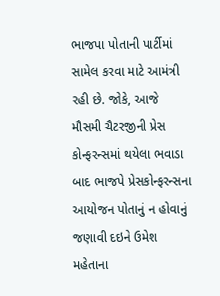ભાજપા પોતાની પાર્ટીમાં સામેલ કરવા માટે આમંત્રી રહી છે. જોકે, આજે મૌસમી ચૈટરજીની પ્રેસ કોન્ફરન્સમાં થયેલા ભવાડા બાદ ભાજપે પ્રેસકોન્ફરન્સના આયોજન પોતાનું ન હોવાનું જણાવી દઇને ઉમેશ મહેતાના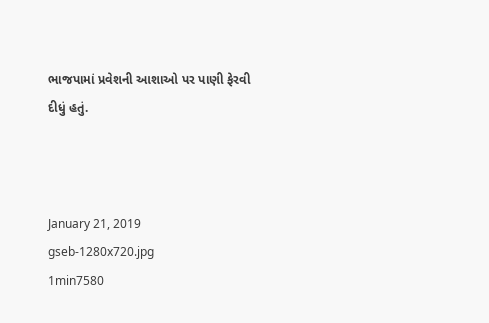ભાજપામાં પ્રવેશની આશાઓ પર પાણી ફેરવી દીધું હતું.



January 21, 2019
gseb-1280x720.jpg
1min7580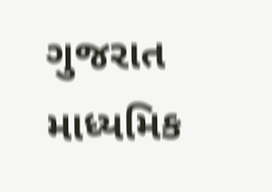ગુજરાત માધ્યમિક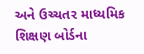અને ઉચ્ચતર માધ્યમિક શિક્ષણ બોર્ડના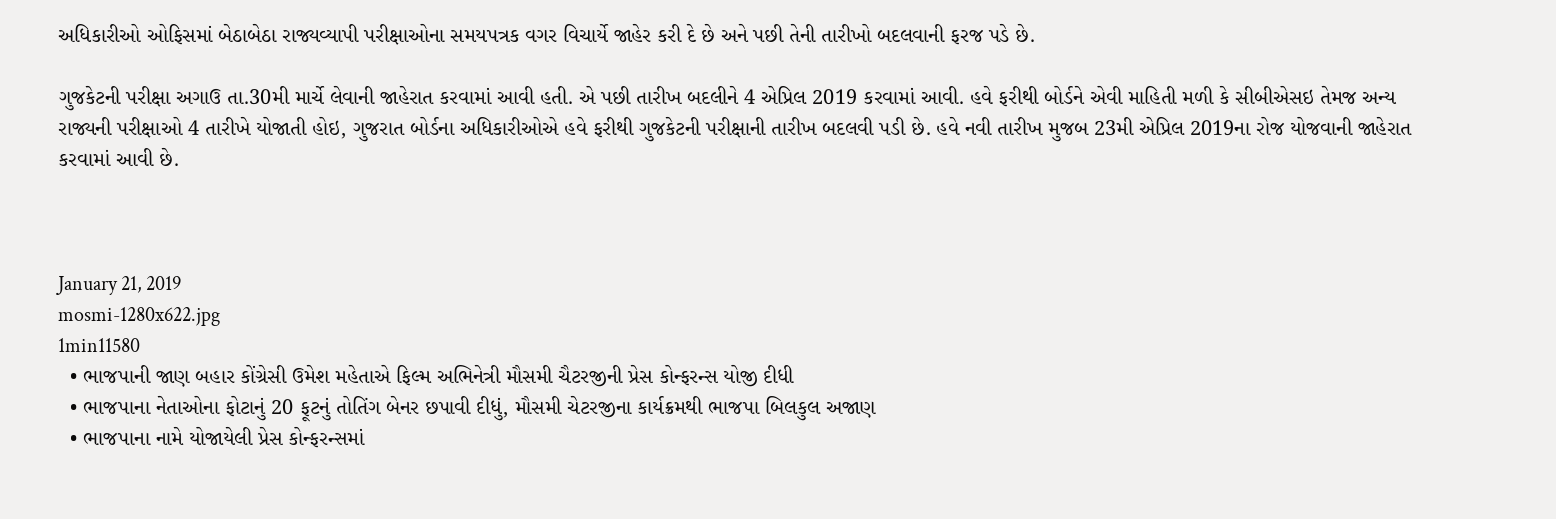અધિકારીઓ ઓફિસમાં બેઠાબેઠા રાજ્યવ્યાપી પરીક્ષાઓના સમયપત્રક વગર વિચાર્યે જાહેર કરી દે છે અને પછી તેની તારીખો બદલવાની ફરજ પડે છે.

ગુજકેટની પરીક્ષા અગાઉ તા.30મી માર્ચે લેવાની જાહેરાત કરવામાં આવી હતી. એ પછી તારીખ બદલીને 4 એપ્રિલ 2019 કરવામાં આવી. હવે ફરીથી બોર્ડને એવી માહિતી મળી કે સીબીએસઇ તેમજ અન્ય રાજ્યની પરીક્ષાઓ 4 તારીખે યોજાતી હોઇ, ગુજરાત બોર્ડના અધિકારીઓએ હવે ફરીથી ગુજકેટની પરીક્ષાની તારીખ બદલવી પડી છે. હવે નવી તારીખ મુજબ 23મી એપ્રિલ 2019ના રોજ યોજવાની જાહેરાત કરવામાં આવી છે.



January 21, 2019
mosmi-1280x622.jpg
1min11580
  • ભાજપાની જાણ બહાર કોંગ્રેસી ઉમેશ મહેતાએ ફિલ્મ અભિનેત્રી મૌસમી ચૈટરજીની પ્રેસ કોન્ફરન્સ યોજી દીધી
  • ભાજપાના નેતાઓના ફોટાનું 20 ફૂટનું તોતિંગ બેનર છપાવી દીધું, મૌસમી ચેટરજીના કાર્યક્રમથી ભાજપા બિલકુલ અજાણ
  • ભાજપાના નામે યોજાયેલી પ્રેસ કોન્ફરન્સમાં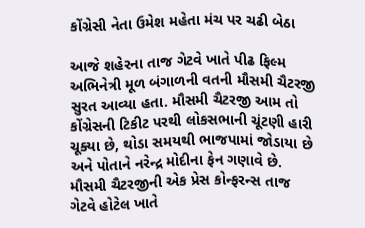કોંગ્રેસી નેતા ઉમેશ મહેતા મંચ પર ચઢી બેઠા

આજે શહેરના તાજ ગેટવે ખાતે પીઢ ફિલ્મ અભિનેત્રી મૂળ બંગાળની વતની મૌસમી ચૈટરજી સુરત આવ્યા હતા. મૌસમી ચૈટરજી આમ તો કોંગ્રેસની ટિકીટ પરથી લોકસભાની ચૂંટણી હારી ચૂક્યા છે, થોડા સમયથી ભાજપામાં જોડાયા છે અને પોતાને નરેન્દ્ર મોદીના ફેન ગણાવે છે. મૌસમી ચૈટરજીની એક પ્રેસ કોન્ફરન્સ તાજ ગેટવે હોટેલ ખાતે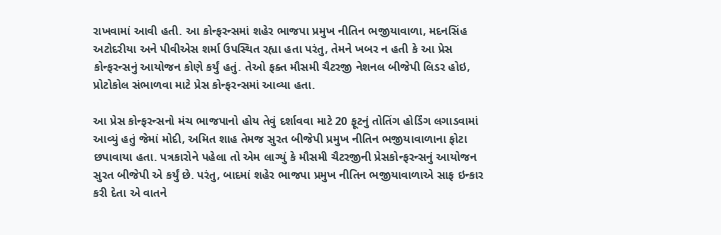રાખવામાં આવી હતી. આ કોન્ફરન્સમાં શહેર ભાજપા પ્રમુખ નીતિન ભજીયાવાળા, મદનસિંહ અટોદરીયા અને પીવીએસ શર્મા ઉપસ્થિત રહ્યા હતા પરંતુ, તેમને ખબર ન હતી કે આ પ્રેસ કોન્ફરન્સનું આયોજન કોણે કર્યું હતું. તેઓ ફક્ત મૌસમી ચૈટરજી નેશનલ બીજેપી લિડર હોઇ, પ્રોટોકોલ સંભાળવા માટે પ્રેસ કોન્ફરન્સમાં આવ્યા હતા.

આ પ્રેસ કોન્ફરન્સનો મંચ ભાજપાનો હોય તેવું દર્શાવવા માટે 20 ફૂટનું તોતિંગ હોર્ડિંગ લગાડવામાં આવ્યું હતું જેમાં મોદી, અમિત શાહ તેમજ સુરત બીજેપી પ્રમુખ નીતિન ભજીયાવાળાના ફોટા છપાવાયા હતા. પત્રકારોને પહેલા તો એમ લાગ્યું કે મૌસમી ચૈટરજીની પ્રેસકોન્ફરન્સનું આયોજન સુરત બીજેપી એ કર્યું છે. પરંતુ, બાદમાં શહેર ભાજપા પ્રમુખ નીતિન ભજીયાવાળાએ સાફ ઇન્કાર કરી દેતા એ વાતને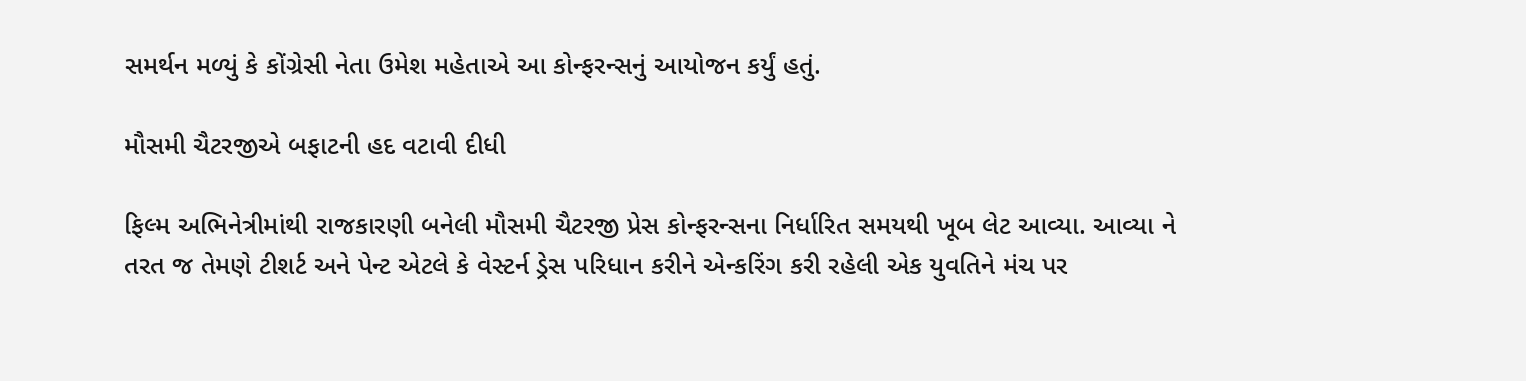સમર્થન મળ્યું કે કોંગ્રેસી નેતા ઉમેશ મહેતાએ આ કોન્ફરન્સનું આયોજન કર્યું હતું.

મૌસમી ચૈટરજીએ બફાટની હદ વટાવી દીધી

ફિલ્મ અભિનેત્રીમાંથી રાજકારણી બનેલી મૌસમી ચૈટરજી પ્રેસ કોન્ફરન્સના નિર્ધારિત સમયથી ખૂબ લેટ આવ્યા. આવ્યા ને તરત જ તેમણે ટીશર્ટ અને પેન્ટ એટલે કે વેસ્ટર્ન ડ્રેસ પરિધાન કરીને એન્કરિંગ કરી રહેલી એક યુવતિને મંચ પર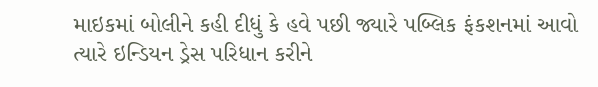માઇકમાં બોલીને કહી દીધું કે હવે પછી જ્યારે પબ્લિક ફંકશનમાં આવો ત્યારે ઇન્ડિયન ડ્રેસ પરિધાન કરીને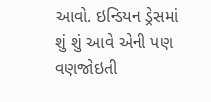આવો. ઇન્ડિયન ડ્રેસમાં શું શું આવે એની પણ વણજોઇતી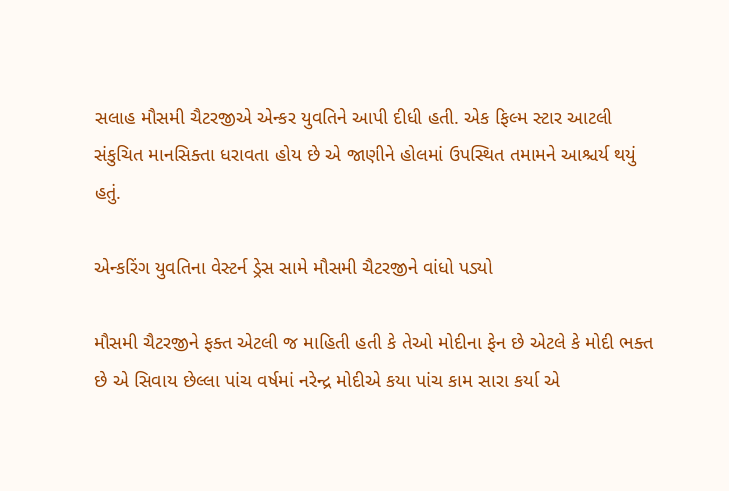સલાહ મૌસમી ચૈટરજીએ એન્કર યુવતિને આપી દીધી હતી. એક ફિલ્મ સ્ટાર આટલી સંકુચિત માનસિક્તા ધરાવતા હોય છે એ જાણીને હોલમાં ઉપસ્થિત તમામને આશ્ચર્ય થયું હતું.

એન્કરિંગ યુવતિના વેસ્ટર્ન ડ્રેસ સામે મૌસમી ચૈટરજીને વાંધો પડ્યો

મૌસમી ચૈટરજીને ફક્ત એટલી જ માહિતી હતી કે તેઓ મોદીના ફેન છે એટલે કે મોદી ભક્ત છે એ સિવાય છેલ્લા પાંચ વર્ષમાં નરેન્દ્ર મોદીએ કયા પાંચ કામ સારા કર્યા એ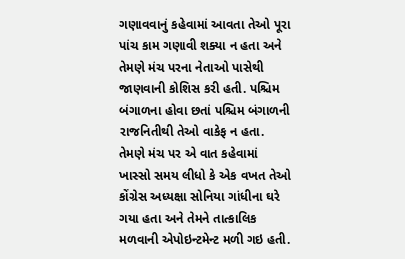ગણાવવાનું કહેવામાં આવતા તેઓ પૂરા પાંચ કામ ગણાવી શક્યા ન હતા અને તેમણે મંચ પરના નેતાઓ પાસેથી જાણવાની કોશિસ કરી હતી. પશ્ચિમ બંગાળના હોવા છતાં પશ્ચિમ બંગાળની રાજનિતીથી તેઓ વાકેફ ન હતા. તેમણે મંચ પર એ વાત કહેવામાં ખાસ્સો સમય લીધો કે એક વખત તેઓ કોંગ્રેસ અધ્યક્ષા સોનિયા ગાંધીના ઘરે ગયા હતા અને તેમને તાત્કાલિક મળવાની એપોઇન્ટમેન્ટ મળી ગઇ હતી.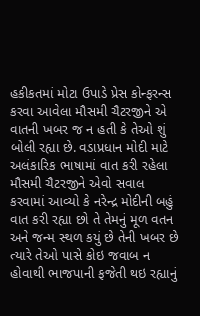હકીકતમાં મોટા ઉપાડે પ્રેસ કોન્ફરન્સ કરવા આવેલા મૌસમી ચૈટરજીને એ વાતની ખબર જ ન હતી કે તેઓ શું બોલી રહ્યા છે. વડાપ્રધાન મોદી માટે અલંકારિક ભાષામાં વાત કરી રહેલા મૌસમી ચૈટરજીને એવો સવાલ કરવામાં આવ્યો કે નરેન્દ્ર મોદીની બહું વાત કરી રહ્યા છો તે તેમનું મૂળ વતન અને જન્મ સ્થળ કયું છે તેની ખબર છે ત્યારે તેઓ પાસે કોઇ જવાબ ન હોવાથી ભાજપાની ફજેતી થઇ રહ્યાનું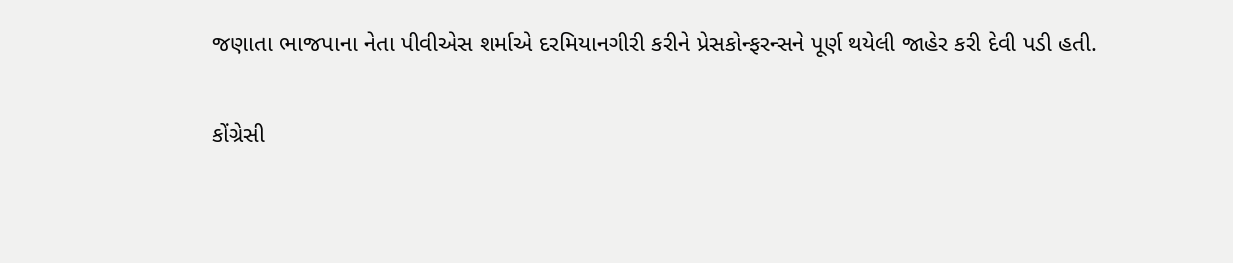જણાતા ભાજપાના નેતા પીવીએસ શર્માએ દરમિયાનગીરી કરીને પ્રેસકોન્ફરન્સને પૂર્ણ થયેલી જાહેર કરી દેવી પડી હતી.

કોંગ્રેસી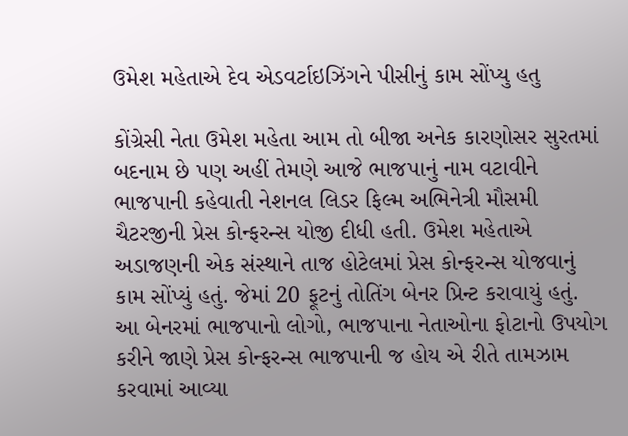ઉમેશ મહેતાએ દેવ એડવર્ટાઇઝિંગને પીસીનું કામ સોંપ્યુ હતુ

કોંગ્રેસી નેતા ઉમેશ મહેતા આમ તો બીજા અનેક કારણોસર સુરતમાં બદનામ છે પણ અહીં તેમણે આજે ભાજપાનું નામ વટાવીને ભાજપાની કહેવાતી નેશનલ લિડર ફિલ્મ અભિનેત્રી મૌસમી ચૈટરજીની પ્રેસ કોન્ફરન્સ યોજી દીધી હતી. ઉમેશ મહેતાએ અડાજણની એક સંસ્થાને તાજ હોટેલમાં પ્રેસ કોન્ફરન્સ યોજવાનું કામ સોંપ્યું હતું. જેમાં 20 ફૂટનું તોતિંગ બેનર પ્રિન્ટ કરાવાયું હતું. આ બેનરમાં ભાજપાનો લોગો, ભાજપાના નેતાઓના ફોટાનો ઉપયોગ કરીને જાણે પ્રેસ કોન્ફરન્સ ભાજપાની જ હોય એ રીતે તામઝામ કરવામાં આવ્યા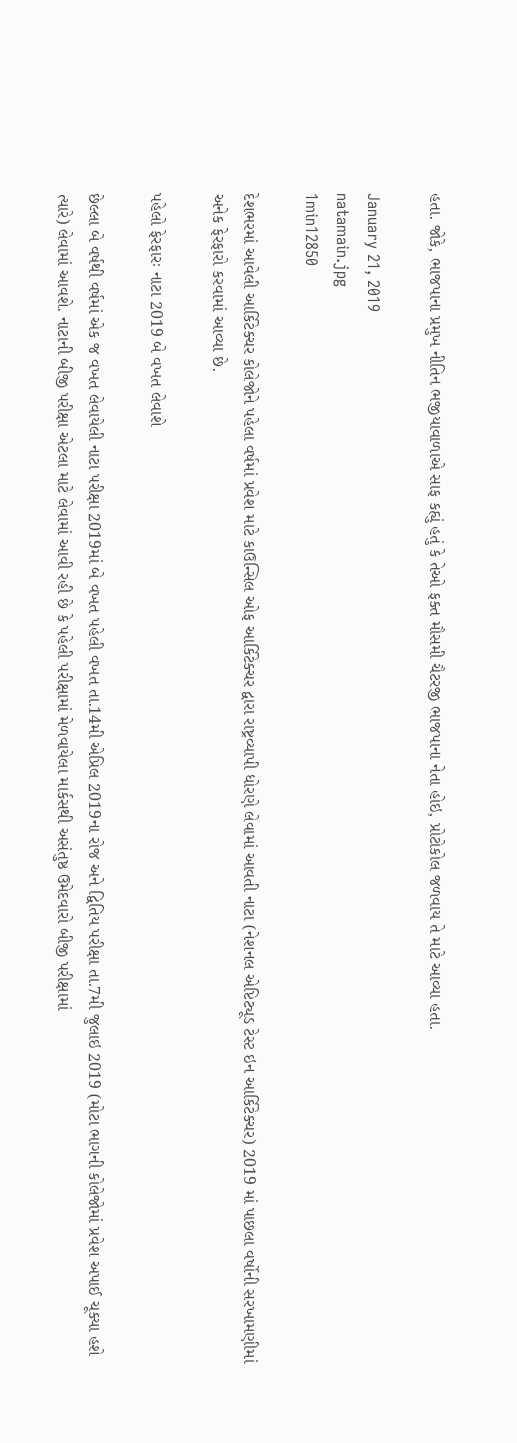હતા. જોકે, ભાજપાના પ્રમુખ નીતિન ભજીયાવાળાએ સાફ કહ્યું હતું કે તેઓ ફક્ત મૌસમી ચૈટરજી ભાજપાના નેતા હોઇ, પ્રોટોકોલ જળવાય તે માટે આવ્યા હતા.

January 21, 2019
natamain.jpg
1min12850

દેશભરમાં આવેલી આર્કિટેક્ચર કોલેજોને પહેલા વર્ષમાં પ્રવેશ માટે કાઉન્સિલ ઓફ આર્કિટેક્ચર દ્વારા રાષ્ટ્રવ્યાપી ધોરણે લેવામાં આવતી નાટા (નેશનલ એપ્ટિટ્યૂડ ટેસ્ટ ઇન આર્કિટેક્ચર) 2019 માં પાછલા વર્ષોની સરખામણીમાં અનેક ફેરફારો કરવામાં આવ્યા છે.

પહેલો ફેરફારઃ નાટા 2019 બે વખત લેવાશે

છેલ્લા બે વર્ષથી વર્ષમાં એક જ વખત લેવાયેલી નાટા પરીક્ષા 2019માં બે વખત પહેલી વખત તા.14મી એપ્રિલ 2019ના રોજ અને દ્વિતિય પરીક્ષા તા.7મી જુલાઇ 2019 (મોટા ભાગની કોલેજોમાં પ્રવેશ અપાઈ ચૂક્યા હશે ત્યારે) લેવામાં આવશે. નાટાની બીજી પરીક્ષા એટલા માટે લેવામાં આવી રહી છે કે પહેલી પરીક્ષામાં મેળવાયેલા માર્કસથી અસંતુષ્ઠ ઉમેદવારો બીજી પરીક્ષામાં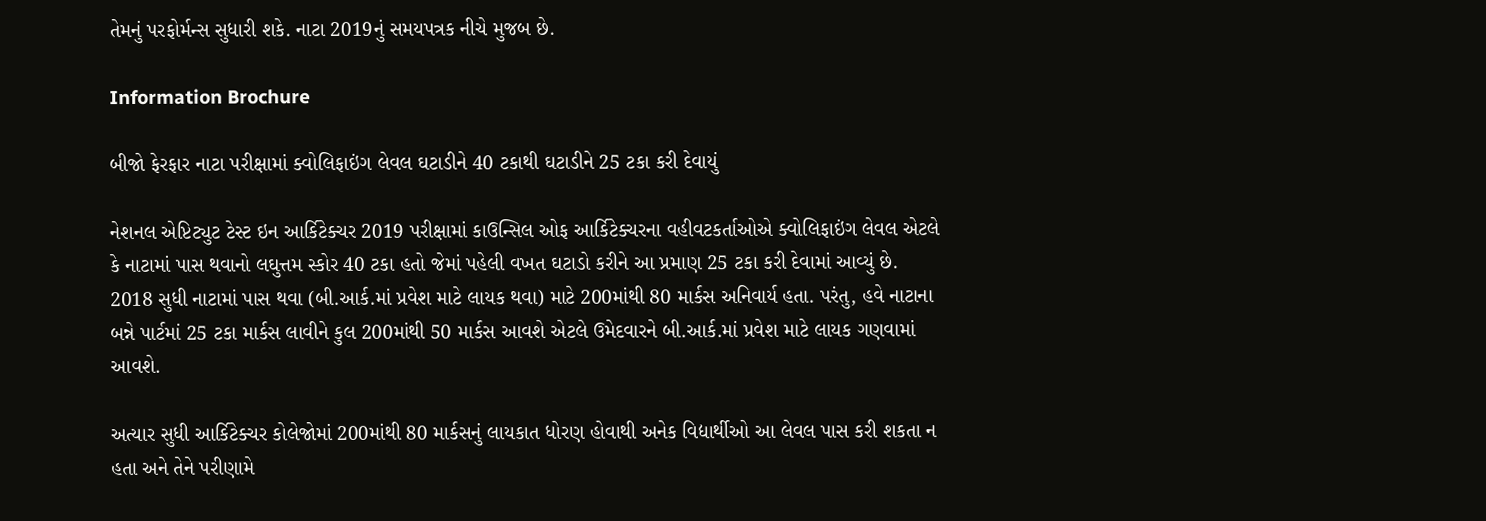તેમનું પરફોર્મન્સ સુધારી શકે. નાટા 2019નું સમયપત્રક નીચે મુજબ છે.

Information Brochure

બીજો ફેરફાર નાટા પરીક્ષામાં ક્વોલિફાઇંગ લેવલ ઘટાડીને 40 ટકાથી ઘટાડીને 25 ટકા કરી દેવાયું

નેશનલ એપ્ટિટ્યુટ ટેસ્ટ ઇન આર્કિટેક્ચર 2019 પરીક્ષામાં કાઉન્સિલ ઓફ આર્કિટેક્ચરના વહીવટકર્તાઓએ ક્વોલિફાઇંગ લેવલ એટલે કે નાટામાં પાસ થવાનો લઘુત્તમ સ્કોર 40 ટકા હતો જેમાં પહેલી વખત ઘટાડો કરીને આ પ્રમાણ 25 ટકા કરી દેવામાં આવ્યું છે. 2018 સુધી નાટામાં પાસ થવા (બી.આર્ક.માં પ્રવેશ માટે લાયક થવા) માટે 200માંથી 80 માર્કસ અનિવાર્ય હતા. પરંતુ, હવે નાટાના બન્ને પાર્ટમાં 25 ટકા માર્કસ લાવીને કુલ 200માંથી 50 માર્કસ આવશે એટલે ઉમેદવારને બી.આર્ક.માં પ્રવેશ માટે લાયક ગણવામાં આવશે.

અત્યાર સુધી આર્કિટેક્ચર કોલેજોમાં 200માંથી 80 માર્કસનું લાયકાત ધોરણ હોવાથી અનેક વિદ્યાર્થીઓ આ લેવલ પાસ કરી શકતા ન હતા અને તેને પરીણામે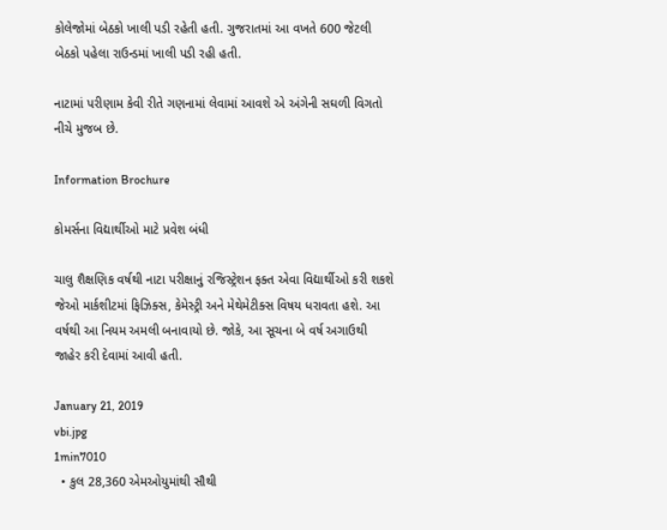કોલેજોમાં બેઠકો ખાલી પડી રહેતી હતી. ગુજરાતમાં આ વખતે 600 જેટલી બેઠકો પહેલા રાઉન્ડમાં ખાલી પડી રહી હતી.

નાટામાં પરીણામ કેવી રીતે ગણનામાં લેવામાં આવશે એ અંગેની સઘળી વિગતો નીચે મુજબ છે.

Information Brochure

કોમર્સના વિદ્યાર્થીઓ માટે પ્રવેશ બંધી

ચાલુ શૈક્ષણિક વર્ષથી નાટા પરીક્ષાનું રજિસ્ટ્રેશન ફક્ત એવા વિદ્યાર્થીઓ કરી શકશે જેઓ માર્કશીટમાં ફિઝિક્સ, કેમેસ્ટ્રી અને મેથેમેટીક્સ વિષય ધરાવતા હશે. આ વર્ષથી આ નિયમ અમલી બનાવાયો છે. જોકે, આ સૂચના બે વર્ષ અગાઉથી જાહેર કરી દેવામાં આવી હતી.

January 21, 2019
vbi.jpg
1min7010
  • કુલ 28,360 એમઓયુમાંથી સૌથી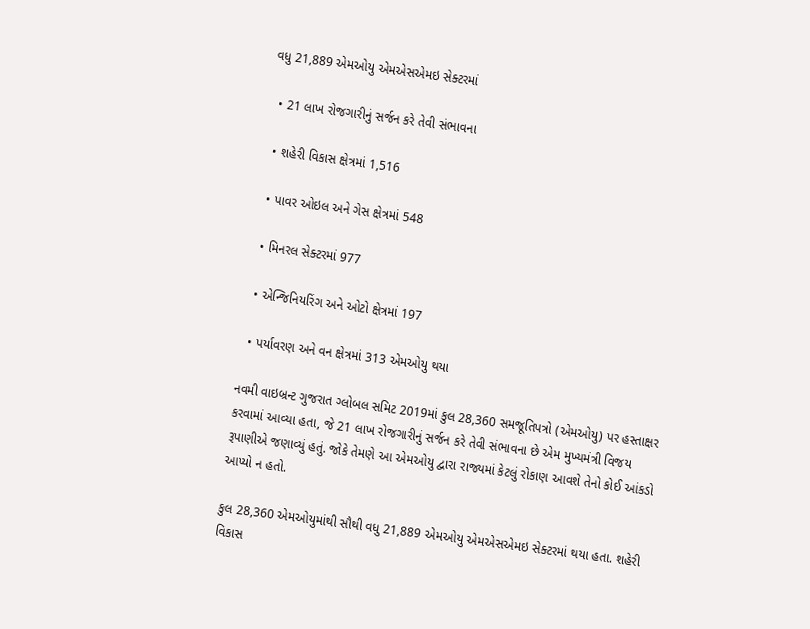વધુ 21,889 એમઓયુ એમએસએમઇ સેક્ટરમાં

  • 21 લાખ રોજગારીનું સર્જન કરે તેવી સંભાવના

  • શહેરી વિકાસ ક્ષેત્રમાં 1,516

  • પાવર ઓઇલ અને ગેસ ક્ષેત્રમાં 548

  • મિનરલ સેક્ટરમાં 977

  • એન્જિનિયરિંગ અને ઓટો ક્ષેત્રમાં 197

  • પર્યાવરણ અને વન ક્ષેત્રમાં 313 એમઓયુ થયા

નવમી વાઇબ્રન્ટ ગુજરાત ગ્લોબલ સમિટ 2019માં કુલ 28,360 સમજૂતિપત્રો (એમઓયુ) પર હસ્તાક્ષર કરવામાં આવ્યા હતા, જે 21 લાખ રોજગારીનું સર્જન કરે તેવી સંભાવના છે એમ મુખ્યમંત્રી વિજય રૂપાણીએ જણાવ્યું હતું. જોકે તેમણે આ એમઓયુ દ્વારા રાજ્યમાં કેટલું રોકાણ આવશે તેનો કોઈ આંકડો આપ્યો ન હતો.

કુલ 28,360 એમઓયુમાંથી સૌથી વધુ 21,889 એમઓયુ એમએસએમઇ સેક્ટરમાં થયા હતા. શહેરી વિકાસ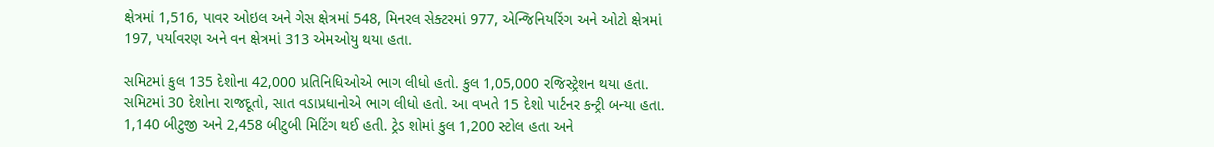ક્ષેત્રમાં 1,516, પાવર ઓઇલ અને ગેસ ક્ષેત્રમાં 548, મિનરલ સેક્ટરમાં 977, એન્જિનિયરિંગ અને ઓટો ક્ષેત્રમાં 197, પર્યાવરણ અને વન ક્ષેત્રમાં 313 એમઓયુ થયા હતા.

સમિટમાં કુલ 135 દેશોના 42,000 પ્રતિનિધિઓએ ભાગ લીધો હતો. કુલ 1,05,000 રજિસ્ટ્રેશન થયા હતા. સમિટમાં 30 દેશોના રાજદૂતો, સાત વડાપ્રધાનોએ ભાગ લીધો હતો. આ વખતે 15 દેશો પાર્ટનર કન્ટ્રી બન્યા હતા. 1,140 બીટુજી અને 2,458 બીટુબી મિટિંગ થઈ હતી. ટ્રેડ શોમાં કુલ 1,200 સ્ટોલ હતા અને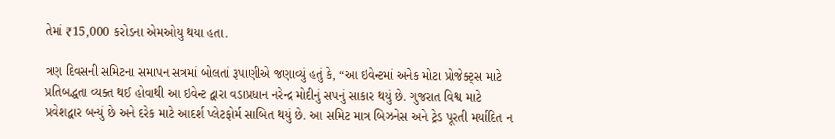તેમાં ₹15,000 કરોડના એમઓયુ થયા હતા.

ત્રણ દિવસની સમિટના સમાપન સત્રમાં બોલતાં રૂપાણીએ જણાવ્યું હતું કે, “આ ઇવેન્ટમાં અનેક મોટા પ્રોજેક્ટ્સ માટે પ્રતિબદ્ધતા વ્યક્ત થઈ હોવાથી આ ઇવેન્ટ દ્વારા વડાપ્રધાન નરેન્દ્ર મોદીનું સપનું સાકાર થયું છે. ગુજરાત વિશ્વ માટે પ્રવેશદ્વાર બન્યું છે અને દરેક માટે આદર્શ પ્લેટફોર્મ સાબિત થયું છે. આ સમિટ માત્ર બિઝનેસ અને ટ્રેડ પૂરતી મર્યાદિત ન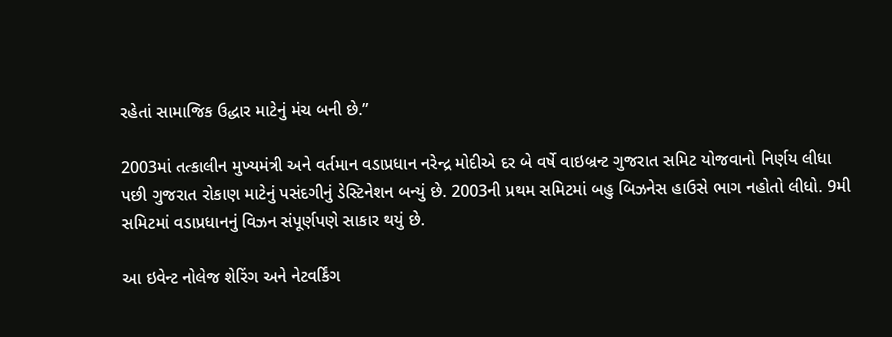રહેતાં સામાજિક ઉદ્ધાર માટેનું મંચ બની છે.”

2003માં તત્કાલીન મુખ્યમંત્રી અને વર્તમાન વડાપ્રધાન નરેન્દ્ર મોદીએ દર બે વર્ષે વાઇબ્રન્ટ ગુજરાત સમિટ યોજવાનો નિર્ણય લીધા પછી ગુજરાત રોકાણ માટેનું પસંદગીનું ડેસ્ટિનેશન બન્યું છે. 2003ની પ્રથમ સમિટમાં બહુ બિઝનેસ હાઉસે ભાગ નહોતો લીધો. 9મી સમિટમાં વડાપ્રધાનનું વિઝન સંપૂર્ણપણે સાકાર થયું છે.

આ ઇવેન્ટ નોલેજ શેરિંગ અને નેટવર્કિંગ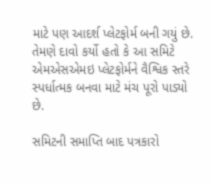માટે પણ આદર્શ પ્લેટફોર્મ બની ગયું છે. તેમણે દાવો કર્યો હતો કે આ સમિટે એમએસએમઇ પ્લેટફોર્મને વૈશ્વિક સ્તરે સ્પર્ધાત્મક બનવા માટે મંચ પૂરો પાડ્યો છે.

સમિટની સમાપ્તિ બાદ પત્રકારો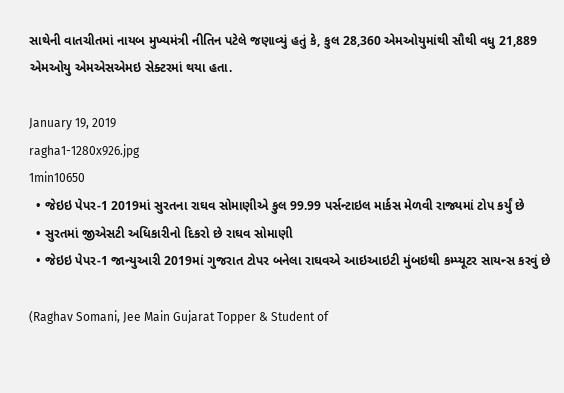સાથેની વાતચીતમાં નાયબ મુખ્યમંત્રી નીતિન પટેલે જણાવ્યું હતું કે, કુલ 28,360 એમઓયુમાંથી સૌથી વધુ 21,889 એમઓયુ એમએસએમઇ સેક્ટરમાં થયા હતા.

January 19, 2019
ragha1-1280x926.jpg
1min10650
  • જેઇઇ પેપર-1 2019માં સુરતના રાઘવ સોમાણીએ કુલ 99.99 પર્સન્ટાઇલ માર્કસ મેળવી રાજ્યમાં ટોપ કર્યું છે
  • સુરતમાં જીએસટી અધિકારીનો દિકરો છે રાઘવ સોમાણી
  • જેઇઇ પેપર-1 જાન્યુઆરી 2019માં ગુજરાત ટોપર બનેલા રાઘવએ આઇઆઇટી મુંબઇથી કમ્પ્યૂટર સાયન્સ કરવું છે

(Raghav Somani, Jee Main Gujarat Topper & Student of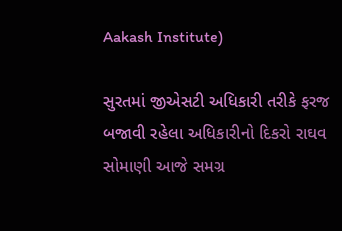Aakash Institute)

સુરતમાં જીએસટી અધિકારી તરીકે ફરજ બજાવી રહેલા અધિકારીનો દિકરો રાઘવ સોમાણી આજે સમગ્ર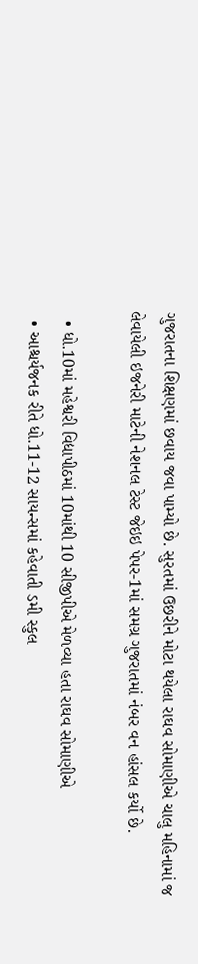ગુજરાતના શિક્ષણમાં છવાય જવા પામ્યો છે. સુરતમાં ઉછરીને મોટા થયેલા રાઘવ સોમાણીએ ચાલુ મહિનામાં જ લેવાયેલી ઇજનેરી માટેની નેશનલ ટેસ્ટ જેઇઇ પેપર-1માં સમગ્ર ગુજરાતમાં નંબર વન હાંસલ કર્યો છે.

  • ધો.10માં મહેશ્વરી વિદ્યાપીઠમાં 10માંથી 10 સીજીપીએ મેળવ્યા હતા રાઘવ સોમાણીએ
  • આશ્ચર્યજનક રીતે ધો.11-12 સાયન્સમાં કહેવાતી ડમી સ્કુલ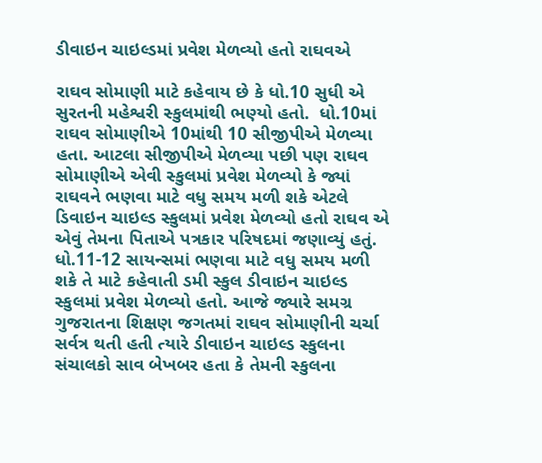ડીવાઇન ચાઇલ્ડમાં પ્રવેશ મેળવ્યો હતો રાઘવએ

રાઘવ સોમાણી માટે કહેવાય છે કે ધો.10 સુધી એ સુરતની મહેશ્વરી સ્કુલમાંથી ભણ્યો હતો.  ધો.10માં રાઘવ સોમાણીએ 10માંથી 10 સીજીપીએ મેળવ્યા હતા. આટલા સીજીપીએ મેળવ્યા પછી પણ રાઘવ સોમાણીએ એવી સ્કુલમાં પ્રવેશ મેળવ્યો કે જ્યાં રાઘવને ભણવા માટે વધુ સમય મળી શકે એટલે ડિવાઇન ચાઇલ્ડ સ્કુલમાં પ્રવેશ મેળવ્યો હતો રાઘવ એ એવું તેમના પિતાએ પત્રકાર પરિષદમાં જણાવ્યું હતું. ધો.11-12 સાયન્સમાં ભણવા માટે વધુ સમય મળી શકે તે માટે કહેવાતી ડમી સ્કુલ ડીવાઇન ચાઇલ્ડ સ્કુલમાં પ્રવેશ મેળવ્યો હતો. આજે જ્યારે સમગ્ર ગુજરાતના શિક્ષણ જગતમાં રાઘવ સોમાણીની ચર્ચા સર્વત્ર થતી હતી ત્યારે ડીવાઇન ચાઇલ્ડ સ્કુલના સંચાલકો સાવ બેખબર હતા કે તેમની સ્કુલના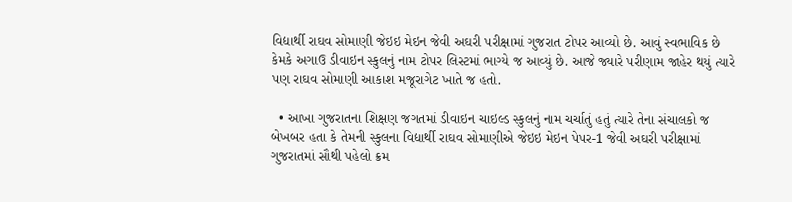વિદ્યાર્થી રાઘવ સોમાણી જેઇઇ મેઇન જેવી અઘરી પરીક્ષામાં ગુજરાત ટોપર આવ્યો છે. આવું સ્વભાવિક છે કેમકે અગાઉ ડીવાઇન સ્કુલનું નામ ટોપર લિસ્ટમાં ભાગ્યે જ આવ્યું છે. આજે જ્યારે પરીણામ જાહેર થયું ત્યારે પણ રાઘવ સોમાણી આકાશ મજૂરાગેટ ખાતે જ હતો.

  • આખા ગુજરાતના શિક્ષણ જગતમાં ડીવાઇન ચાઇલ્ડ સ્કુલનું નામ ચર્ચાતું હતું ત્યારે તેના સંચાલકો જ બેખબર હતા કે તેમની સ્કુલના વિદ્યાર્થી રાઘવ સોમાણીએ જેઇઇ મેઇન પેપર-1 જેવી અઘરી પરીક્ષામાં ગુજરાતમાં સૌથી પહેલો ક્રમ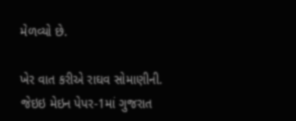મેળવ્યો છે.

ખેર વાત કરીએ રાઘવ સોમાણીની. જેઇઇ મેઇન પેપર-1માં ગુજરાત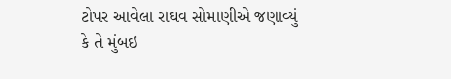ટોપર આવેલા રાઘવ સોમાણીએ જણાવ્યું કે તે મુંબઇ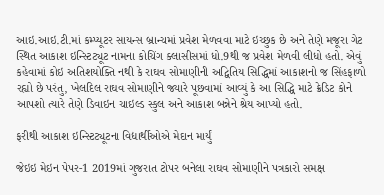આઇ.આઇ.ટી.માં કમ્પ્યૂટર સાયન્સ બ્રાન્ચમાં પ્રવેશ મેળવવા માટે ઇચ્છુક છે અને તેણે મજૂરા ગેટ સ્થિત આકાશ ઇન્સ્ટિટ્યૂટ નામના કોચિંગ ક્લાસીસમાં ધો.9થી જ પ્રવેશ મેળવી લીધો હતો. એવું કહેવામાં કોઇ અતિશયોક્તિ નથી કે રાઘવ સોમાણીની અદ્વિતિય સિદ્ધિમાં આકાશનો જ સિંહફાળો રહ્યો છે પરંતુ, ખેલદિલ રાઘવ સોમાણીને જ્યારે પૂછવામાં આવ્યું કે આ સિદ્ધિ માટે ક્રેડિટ કોને આપશો ત્યારે તેણે ડિવાઇન ચાઇલ્ડ સ્કુલ અને આકાશ બન્નેને શ્રેય આપ્યો હતો.

ફરીથી આકાશ ઇન્સ્ટિટ્યૂટના વિદ્યાર્થીઓએ મેદાન માર્યું

જેઇઇ મેઇન પેપર-1 2019માં ગુજરાત ટોપર બનેલા રાઘવ સોમાણીને પત્રકારો સમક્ષ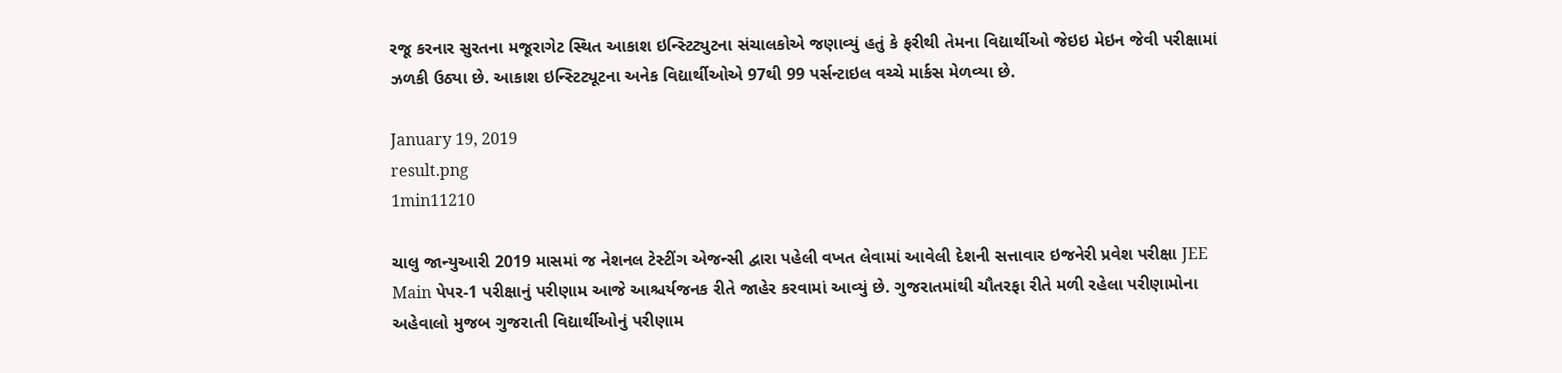રજૂ કરનાર સુરતના મજૂરાગેટ સ્થિત આકાશ ઇન્સ્ટિટ્યુટના સંચાલકોએ જણાવ્યું હતું કે ફરીથી તેમના વિદ્યાર્થીઓ જેઇઇ મેઇન જેવી પરીક્ષામાં ઝળકી ઉઠ્યા છે. આકાશ ઇન્સ્ટિટ્યૂટના અનેક વિદ્યાર્થીઓએ 97થી 99 પર્સન્ટાઇલ વચ્ચે માર્કસ મેળવ્યા છે.

January 19, 2019
result.png
1min11210

ચાલુ જાન્યુઆરી 2019 માસમાં જ નેશનલ ટેસ્ટીંગ એજન્સી દ્વારા પહેલી વખત લેવામાં આવેલી દેશની સત્તાવાર ઇજનેરી પ્રવેશ પરીક્ષા JEE Main પેપર-1 પરીક્ષાનું પરીણામ આજે આશ્ચર્યજનક રીતે જાહેર કરવામાં આવ્યું છે. ગુજરાતમાંથી ચૌતરફા રીતે મળી રહેલા પરીણામોના અહેવાલો મુજબ ગુજરાતી વિદ્યાર્થીઓનું પરીણામ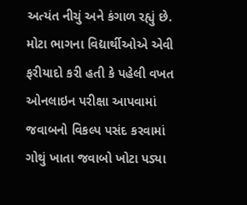અત્યંત નીચું અને કંગાળ રહ્યું છે. મોટા ભાગના વિદ્યાર્થીઓએ એવી ફરીયાદો કરી હતી કે પહેલી વખત ઓનલાઇન પરીક્ષા આપવામાં જવાબનો વિકલ્પ પસંદ કરવામાં ગોથું ખાતા જવાબો ખોટા પડ્યા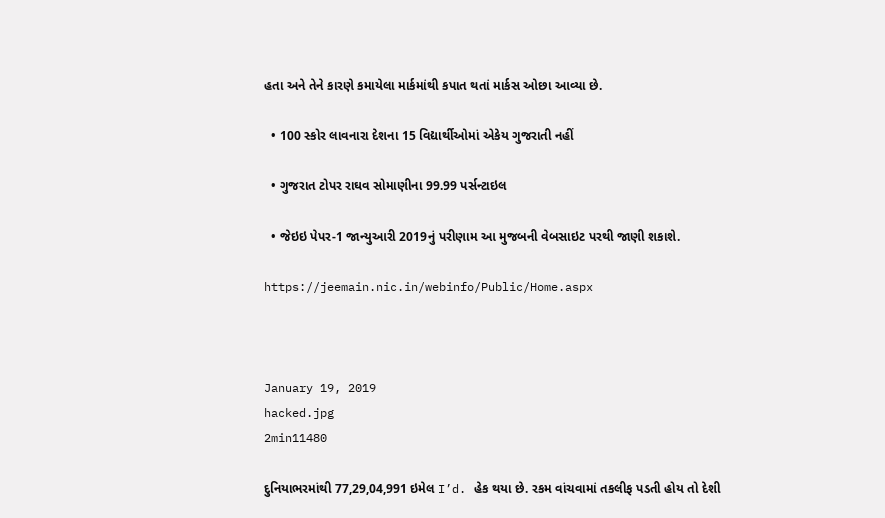હતા અને તેને કારણે કમાયેલા માર્કમાંથી કપાત થતાં માર્કસ ઓછા આવ્યા છે.

  • 100 સ્કોર લાવનારા દેશના 15 વિદ્યાર્થીઓમાં એકેય ગુજરાતી નહીં

  • ગુજરાત ટોપર રાઘવ સોમાણીના 99.99 પર્સન્ટાઇલ

  • જેઇઇ પેપર-1 જાન્યુઆરી 2019નું પરીણામ આ મુજબની વેબસાઇટ પરથી જાણી શકાશે.

https://jeemain.nic.in/webinfo/Public/Home.aspx



January 19, 2019
hacked.jpg
2min11480

દુનિયાભરમાંથી 77,29,04,991 ઇમેલ I’d. હેક થયા છે. રકમ વાંચવામાં તકલીફ પડતી હોય તો દેશી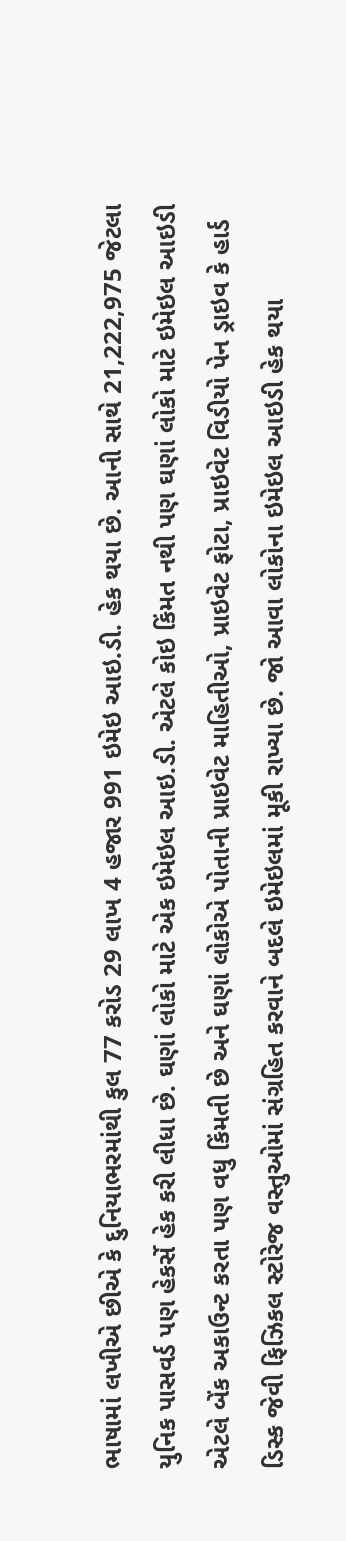ભાષામાં લખીએ છીએ કે દુનિયાભરમાંથી કુલ 77 કરોડ 29 લાખ 4 હજાર 991 ઇમેઇ આઇ.ડી. હેક થયા છે. આની સાથે 21,222,975 જેટલા યુનિક પાસવર્ડ પણ હેકર્સે હેક કરી લીધા છે. ઘણાં લોકો માટે એક ઇમેઇલ આઇ.ડી. એટલે કોઇ કિંમત નથી પણ ઘણાં લોકો માટે ઇમેઇલ આઇડી એટલે બેંક અકાઉન્ટ કરતા પણ વધુ કિંમતી છે અને ઘણાં લોકોએ પોતાની પ્રાઇવેટ માહિતીઓ, પ્રાઇવેટ ફોટા, પ્રાઇવેટ વિડીયો પેન ડ્રાઇવ કે હાર્ડ ડિસ્ક જેવી ફિઝિકલ સ્ટોરેજ વસ્તુઓમાં સંગ્રહિત કરવાને બદલે ઇમેઇલમાં મૂકી રાખ્યા છે. જો આવા લોકોના ઇમેઇલ આઇડી હેક થયા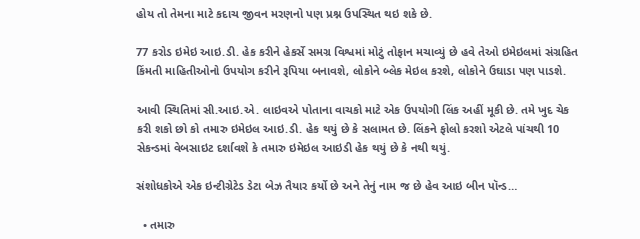હોય તો તેમના માટે કદાચ જીવન મરણનો પણ પ્રશ્ન ઉપસ્થિત થઇ શકે છે.

77 કરોડ ઇમેઇ આઇ.ડી. હેક કરીને હેકર્સે સમગ્ર વિશ્વમાં મોટું તોફાન મચાવ્યું છે હવે તેઓ ઇમેઇલમાં સંગ્રહિત કિંમતી માહિતીઓનો ઉપયોગ કરીને રૂપિયા બનાવશે, લોકોને બ્લેક મેઇલ કરશે, લોકોને ઉઘાડા પણ પાડશે.

આવી સ્થિતિમાં સી.આઇ.એ. લાઇવએ પોતાના વાચકો માટે એક ઉપયોગી લિંક અહીં મૂકી છે. તમે ખુદ ચેક કરી શકો છો કો તમારુ ઇમેઇલ આઇ.ડી. હેક થયું છે કે સલામત છે. લિંકને ફોલો કરશો એટલે પાંચથી 10 સેકન્ડમાં વેબસાઇટ દર્શાવશે કે તમારુ ઇમેઇલ આઇડી હેક થયું છે કે નથી થયું.

સંશોધકોએ એક ઇન્ટીગ્રેટેડ ડેટા બેઝ તૈયાર કર્યો છે અને તેનું નામ જ છે હેવ આઇ બીન પૉન્ડ…

  • તમારુ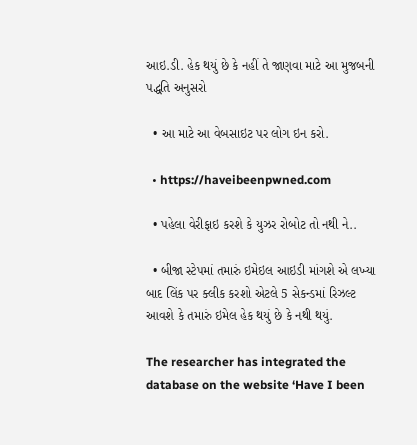આઇ.ડી. હેક થયું છે કે નહીં તે જાણવા માટે આ મુજબની પદ્ધતિ અનુસરો

  • આ માટે આ વેબસાઇટ પર લોગ ઇન કરો.

  • https://haveibeenpwned.com

  • પહેલા વેરીફાઇ કરશે કે યુઝર રોબોટ તો નથી ને..

  • બીજા સ્ટેપમાં તમારું ઇમેઇલ આઇડી માંગશે એ લખ્યા બાદ લિંક પર ક્લીક કરશો એટલે 5 સેકન્ડમાં રિઝલ્ટ આવશે કે તમારું ઇમેલ હેક થયું છે કે નથી થયું.

The researcher has integrated the database on the website ‘Have I been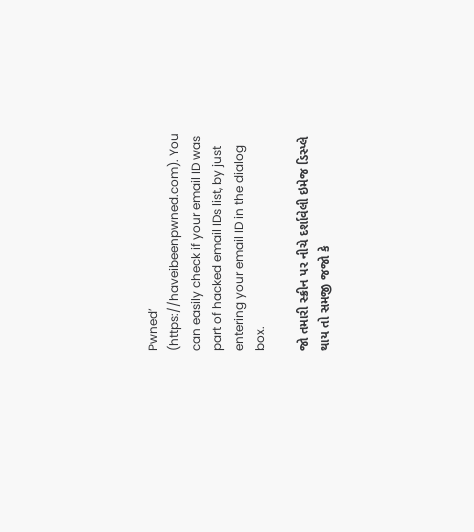Pwned’ (https://haveibeenpwned.com). You can easily check if your email ID was part of hacked email IDs list, by just entering your email ID in the dialog box.

જો તમારી સ્ક્રીન પર નીચે દર્શાવેલી ઇમેજ ડિસ્પ્લે થાય તો સમજી જજો કે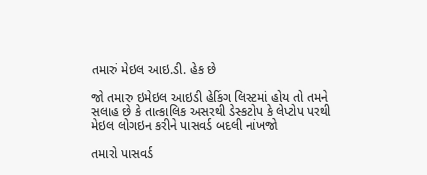તમારું મેઇલ આઇ.ડી. હેક છે

જો તમારુ ઇમેઇલ આઇડી હેકિંગ લિસ્ટમાં હોય તો તમને સલાહ છે કે તાત્કાલિક અસરથી ડેસ્કટોપ કે લેપ્ટોપ પરથી મેઇલ લોગઇન કરીને પાસવર્ડ બદલી નાંખજો

તમારો પાસવર્ડ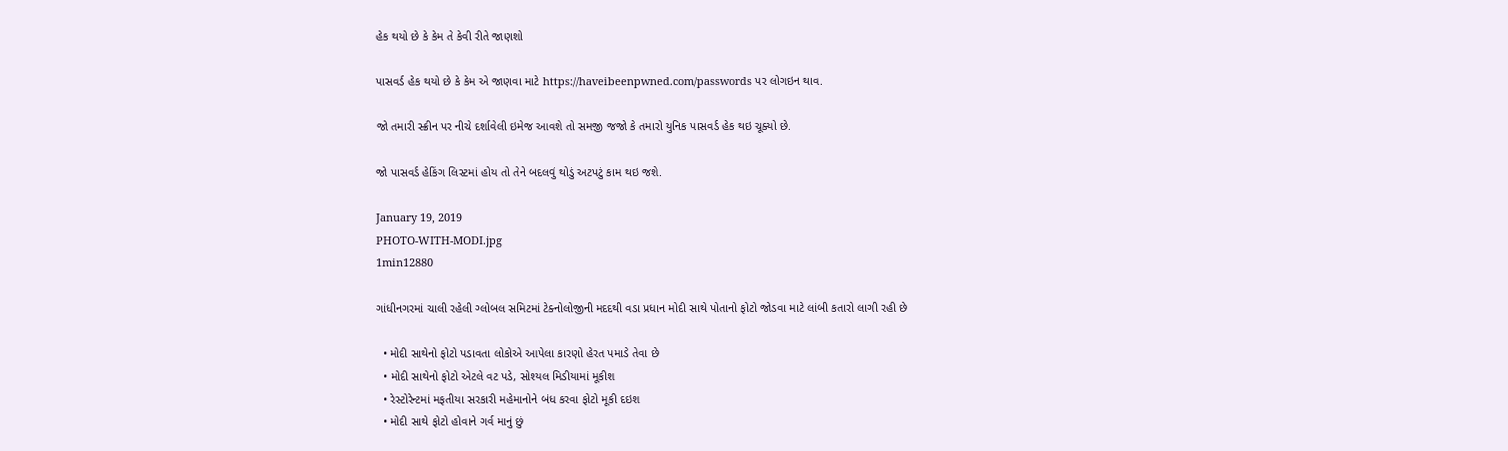હેક થયો છે કે કેમ તે કેવી રીતે જાણશો

પાસવર્ડ હેક થયો છે કે કેમ એ જાણવા માટે https://haveibeenpwned.com/passwords પર લોગઇન થાવ.

જો તમારી સ્ક્રીન પર નીચે દર્શાવેલી ઇમેજ આવશે તો સમજી જજો કે તમારો યુનિક પાસવર્ડ હેક થઇ ચૂક્યો છે.

જો પાસવર્ડ હેકિંગ લિસ્ટમાં હોય તો તેને બદલવું થોડું અટપટું કામ થઇ જશે.

January 19, 2019
PHOTO-WITH-MODI.jpg
1min12880

ગાંધીનગરમાં ચાલી રહેલી ગ્લોબલ સમિટમાં ટેક્નોલોજીની મદદથી વડા પ્રધાન મોદી સાથે પોતાનો ફોટો જોડવા માટે લાંબી કતારો લાગી રહી છે

  • મોદી સાથેનો ફોટો પડાવતા લોકોએ આપેલા કારણો હેરત પમાડે તેવા છે
  • મોદી સાથેનો ફોટો એટલે વટ પડે, સોશ્યલ મિડીયામાં મૂકીશ
  • રેસ્ટોરેન્ટમાં મફતીયા સરકારી મહેમાનોને બંધ કરવા ફોટો મૂકી દઇશ
  • મોદી સાથે ફોટો હોવાને ગર્વ માનું છું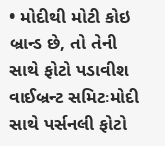• મોદીથી મોટી કોઇ બ્રાન્ડ છે, તો તેની સાથે ફોટો પડાવીશ
વાઈબ્રન્ટ સમિટઃમોદી સાથે પર્સનલી ફોટો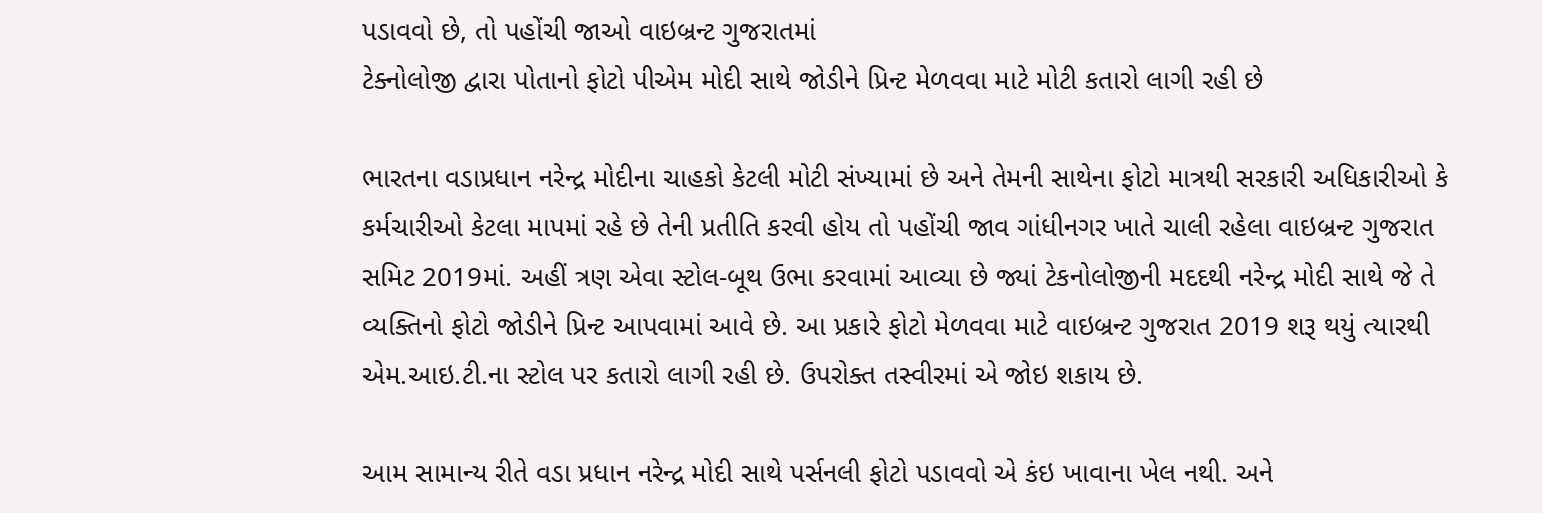પડાવવો છે, તો પહોંચી જાઓ વાઇબ્રન્ટ ગુજરાતમાં
ટેક્નોલોજી દ્વારા પોતાનો ફોટો પીએમ મોદી સાથે જોડીને પ્રિન્ટ મેળવવા માટે મોટી કતારો લાગી રહી છે

ભારતના વડાપ્રધાન નરેન્દ્ર મોદીના ચાહકો કેટલી મોટી સંખ્યામાં છે અને તેમની સાથેના ફોટો માત્રથી સરકારી અધિકારીઓ કે કર્મચારીઓ કેટલા માપમાં રહે છે તેની પ્રતીતિ કરવી હોય તો પહોંચી જાવ ગાંધીનગર ખાતે ચાલી રહેલા વાઇબ્રન્ટ ગુજરાત સમિટ 2019માં. અહીં ત્રણ એવા સ્ટોલ-બૂથ ઉભા કરવામાં આવ્યા છે જ્યાં ટેકનોલોજીની મદદથી નરેન્દ્ર મોદી સાથે જે તે વ્યક્તિનો ફોટો જોડીને પ્રિન્ટ આપવામાં આવે છે. આ પ્રકારે ફોટો મેળવવા માટે વાઇબ્રન્ટ ગુજરાત 2019 શરૂ થયું ત્યારથી એમ.આઇ.ટી.ના સ્ટોલ પર કતારો લાગી રહી છે. ઉપરોક્ત તસ્વીરમાં એ જોઇ શકાય છે.

આમ સામાન્ય રીતે વડા પ્રધાન નરેન્દ્ર મોદી સાથે પર્સનલી ફોટો પડાવવો એ કંઇ ખાવાના ખેલ નથી. અને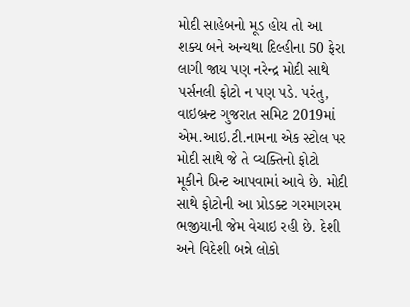મોદી સાહેબનો મૂડ હોય તો આ શક્ય બને અન્યથા દિલ્હીના 50 ફેરા લાગી જાય પણ નરેન્દ્ર મોદી સાથે પર્સનલી ફોટો ન પણ પડે. પરંતુ, વાઇબ્રન્ટ ગુજરાત સમિટ 2019માં એમ.આઇ.ટી.નામના એક સ્ટોલ પર મોદી સાથે જે તે વ્યક્તિનો ફોટો મૂકીને પ્રિન્ટ આપવામાં આવે છે. મોદી સાથે ફોટોની આ પ્રોડક્ટ ગરમાગરમ ભજીયાની જેમ વેચાઇ રહી છે. દેશી અને વિદેશી બન્ને લોકો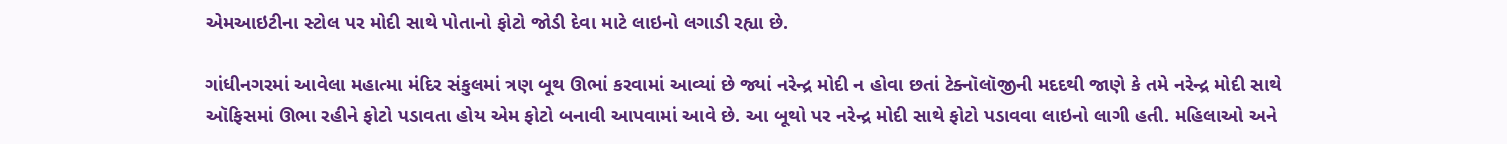એમઆઇટીના સ્ટોલ પર મોદી સાથે પોતાનો ફોટો જોડી દેવા માટે લાઇનો લગાડી રહ્યા છે.

ગાંધીનગરમાં આવેલા મહાત્મા મંદિર સંકુલમાં ત્રણ બૂથ ઊભાં કરવામાં આવ્યાં છે જ્યાં નરેન્દ્ર મોદી ન હોવા છતાં ટેક્નૉલૉજીની મદદથી જાણે કે તમે નરેન્દ્ર મોદી સાથે ઑફિસમાં ઊભા રહીને ફોટો પડાવતા હોય એમ ફોટો બનાવી આપવામાં આવે છે. આ બૂથો પર નરેન્દ્ર મોદી સાથે ફોટો પડાવવા લાઇનો લાગી હતી. મહિલાઓ અને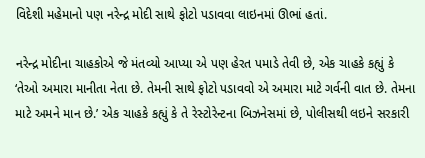વિદેશી મહેમાનો પણ નરેન્દ્ર મોદી સાથે ફોટો પડાવવા લાઇનમાં ઊભાં હતાં.

નરેન્દ્ર મોદીના ચાહકોએ જે મંતવ્યો આપ્યા એ પણ હેરત પમાડે તેવી છે, એક ચાહકે કહ્યું કે ‘તેઓ અમારા માનીતા નેતા છે. તેમની સાથે ફોટો પડાવવો એ અમારા માટે ગર્વની વાત છે. તેમના માટે અમને માન છે.’ એક ચાહકે કહ્યું કે તે રેસ્ટોરેન્ટના બિઝનેસમાં છે, પોલીસથી લઇને સરકારી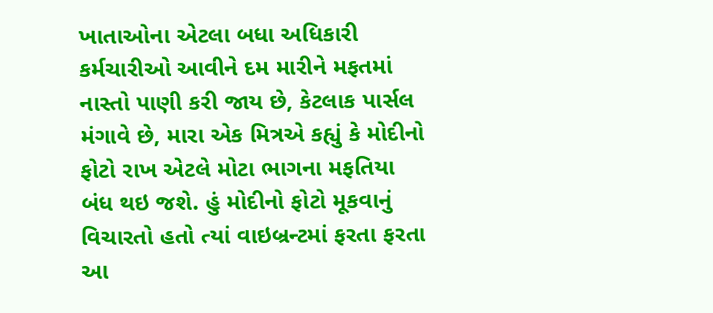ખાતાઓના એટલા બધા અધિકારી કર્મચારીઓ આવીને દમ મારીને મફતમાં નાસ્તો પાણી કરી જાય છે, કેટલાક પાર્સલ મંગાવે છે, મારા એક મિત્રએ કહ્યું કે મોદીનો ફોટો રાખ એટલે મોટા ભાગના મફતિયા બંધ થઇ જશે. હું મોદીનો ફોટો મૂકવાનું વિચારતો હતો ત્યાં વાઇબ્રન્ટમાં ફરતા ફરતા આ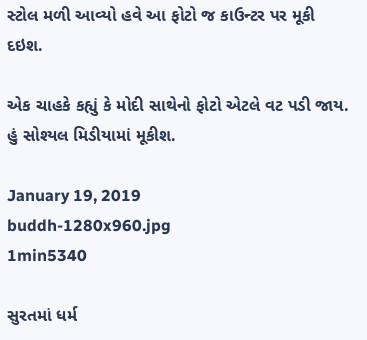સ્ટોલ મળી આવ્યો હવે આ ફોટો જ કાઉન્ટર પર મૂકી દઇશ.

એક ચાહકે કહ્યું કે મોદી સાથેનો ફોટો એટલે વટ પડી જાય. હું સોશ્યલ મિડીયામાં મૂકીશ.

January 19, 2019
buddh-1280x960.jpg
1min5340

સુરતમાં ધર્મ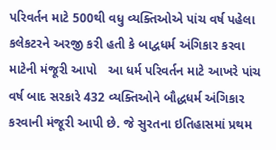પરિવર્તન માટે 500થી વધુ વ્યક્તિઓએ પાંચ વર્ષ પહેલા કલેકટરને અરજી કરી હતી કે બાદ્વધર્મ અંગિકાર કરવા માટેની મંજૂરી આપો   આ ધર્મ પરિવર્તન માટે આખરે પાંચ વર્ષ બાદ સરકારે 432 વ્યક્તિઓને બૌદ્ધધર્મ અંગિકાર કરવાની મંજૂરી આપી છે. જે સુરતના ઇતિહાસમાં પ્રથમ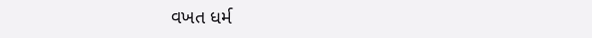વખત ધર્મ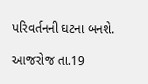પરિવર્તનની ઘટના બનશે.

આજરોજ તા.19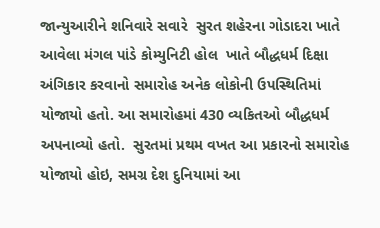જાન્યુઆરીને શનિવારે સવારે  સુરત શહેરના ગોડાદરા ખાતે આવેલા મંગલ પાંડે કોમ્યુનિટી હોલ  ખાતે બૌદ્ધધર્મ દિક્ષા અંગિકાર કરવાનો સમારોહ અનેક લોકોની ઉપસ્થિતિમાં યોજાયો હતો. આ સમારોહમાં 430 વ્યકિતઓ બૌદ્ધધર્મ અપનાવ્યો હતો.  સુરતમાં પ્રથમ વખત આ પ્રકારનો સમારોહ યોજાયો હોઇ, સમગ્ર દેશ દુનિયામાં આ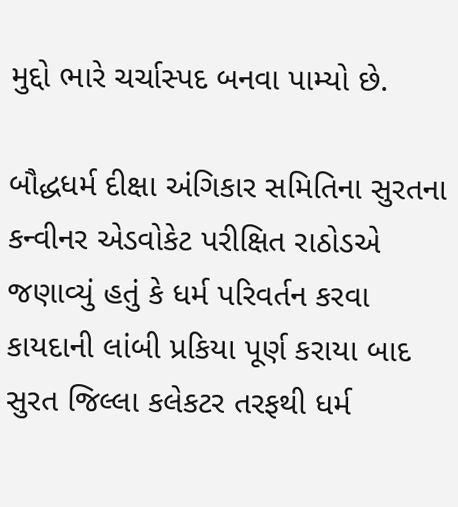મુદ્દો ભારે ચર્ચાસ્પદ બનવા પામ્યો છે.

બૌદ્ધધર્મ દીક્ષા અંગિકાર સમિતિના સુરતના કન્વીનર એડવોકેટ પરીક્ષિત રાઠોડએ જણાવ્યું હતું કે ધર્મ પરિવર્તન કરવા કાયદાની લાંબી પ્રકિયા પૂર્ણ કરાયા બાદ સુરત જિલ્લા કલેકટર તરફથી ધર્મ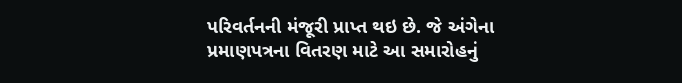પરિવર્તનની મંજૂરી પ્રાપ્ત થઇ છે. જે અંગેના પ્રમાણપત્રના વિતરણ માટે આ સમારોહનું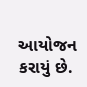આયોજન કરાયું છે.